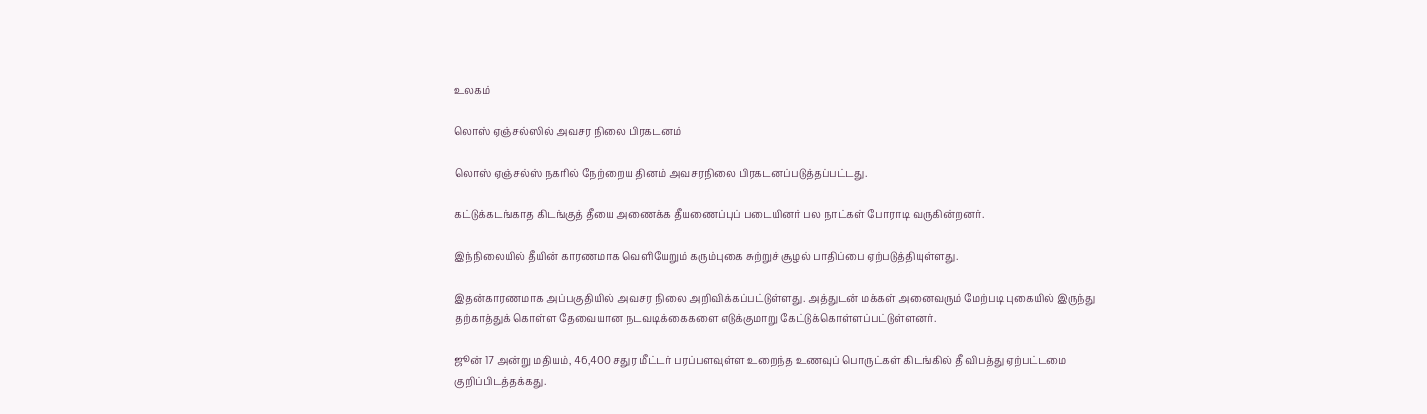உலகம்

லொஸ் ஏஞ்சல்ஸில் அவசர நிலை பிரகடனம்

லொஸ் ஏஞ்சல்ஸ் நகரில் நேற்றைய தினம் அவசரநிலை பிரகடனப்படுத்தப்பட்டது.

கட்டுக்கடங்காத கிடங்குத் தீயை அணைக்க தீயணைப்புப் படையினர் பல நாட்கள் போராடி வருகின்றனர்.

இந்நிலையில் தீயின் காரணமாக வெளியேறும் கரும்புகை சுற்றுச் சூழல் பாதிப்பை ஏற்படுத்தியுள்ளது.

இதன்காரணமாக அப்பகுதியில் அவசர நிலை அறிவிக்கப்பட்டுள்ளது. அத்துடன் மக்கள் அனைவரும் மேற்படி புகையில் இருந்து தற்காத்துக் கொள்ள தேவையான நடவடிக்கைகளை எடுக்குமாறு கேட்டுக்கொள்ளப்பட்டுள்ளனர்.

ஜூன் 17 அன்று மதியம், 46,400 சதுர மீட்டர் பரப்பளவுள்ள உறைந்த உணவுப் பொருட்கள் கிடங்கில் தீ விபத்து ஏற்பட்டமை குறிப்பிடத்தக்கது.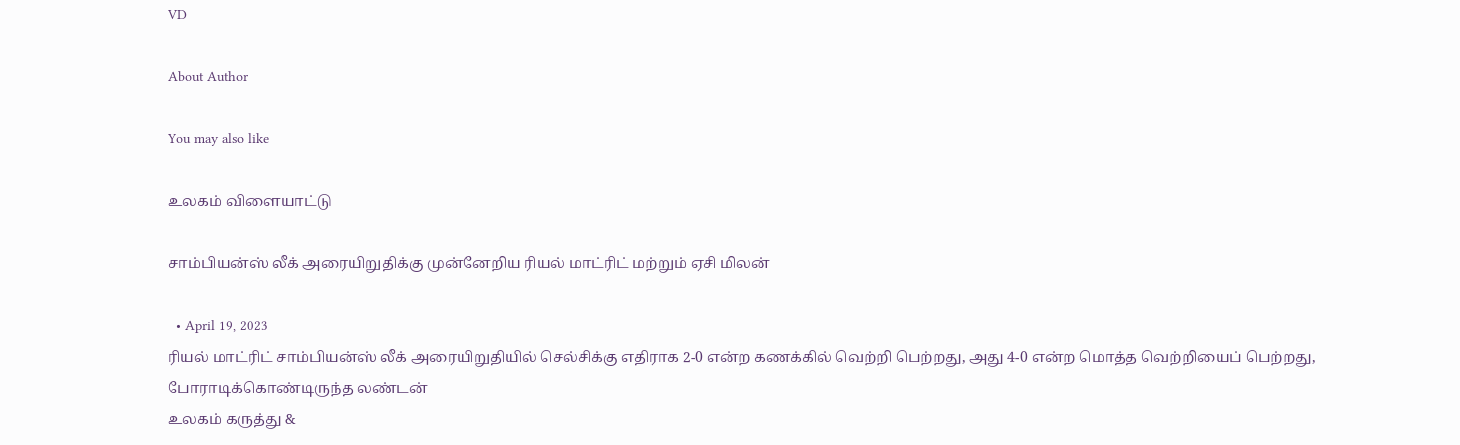VD

About Author

You may also like

உலகம் விளையாட்டு

சாம்பியன்ஸ் லீக் அரையிறுதிக்கு முன்னேறிய ரியல் மாட்ரிட் மற்றும் ஏசி மிலன்

  • April 19, 2023
ரியல் மாட்ரிட் சாம்பியன்ஸ் லீக் அரையிறுதியில் செல்சிக்கு எதிராக 2-0 என்ற கணக்கில் வெற்றி பெற்றது, அது 4-0 என்ற மொத்த வெற்றியைப் பெற்றது, போராடிக்கொண்டிருந்த லண்டன்
உலகம் கருத்து &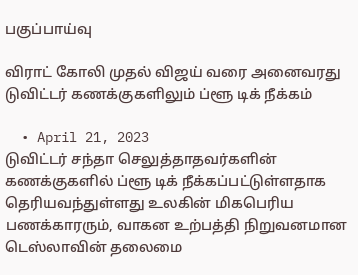பகுப்பாய்வு

விராட் கோலி முதல் விஜய் வரை அனைவரது டுவிட்டர் கணக்குகளிலும் ப்ளூ டிக் நீக்கம்

  • April 21, 2023
டுவிட்டர் சந்தா செலுத்தாதவர்களின் கணக்குகளில் ப்ளூ டிக் நீக்கப்பட்டுள்ளதாக தெரியவந்துள்ளது உலகின் மிகபெரிய பணக்காரரும், வாகன உற்பத்தி நிறுவனமான டெஸ்லாவின் தலைமை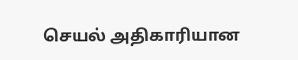செயல் அதிகாரியான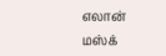எலான் மஸ்க்